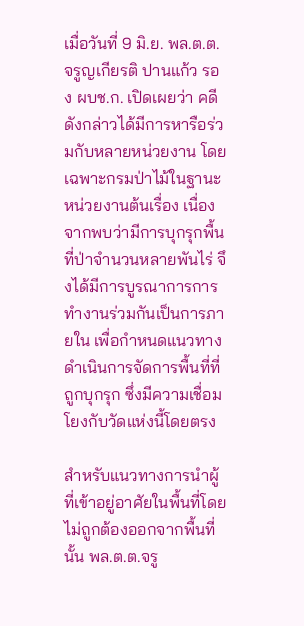เมื่อวันที่ 9 มิ.ย. พล.ต.ต.จรูญเกียรติ ปานแก้ว รอง ผบช.ก. เปิดเผยว่า คดีดังกล่าวได้มีการหารือร่วมกับหลายหน่วยงาน โดยเฉพาะกรมป่าไม้ในฐานะหน่วยงานต้นเรื่อง เนื่องจากพบว่ามีการบุกรุกพื้นที่ป่าจำนวนหลายพันไร่ จึงได้มีการบูรณาการการทำงานร่วมกันเป็นการภายใน เพื่อกำหนดแนวทางดำเนินการจัดการพื้นที่ที่ถูกบุกรุก ซึ่งมีความเชื่อมโยงกับวัดแห่งนี้โดยตรง

สำหรับแนวทางการนำผู้ที่เข้าอยู่อาศัยในพื้นที่โดยไม่ถูกต้องออกจากพื้นที่นั้น พล.ต.ต.จรู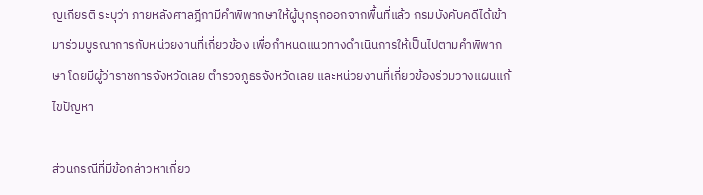ญเกียรติ ระบุว่า ภายหลังศาลฎีกามีคำพิพากษาให้ผู้บุกรุกออกจากพื้นที่แล้ว กรมบังคับคดีได้เข้ามาร่วมบูรณาการกับหน่วยงานที่เกี่ยวข้อง เพื่อกำหนดแนวทางดำเนินการให้เป็นไปตามคำพิพากษา โดยมีผู้ว่าราชการจังหวัดเลย ตำรวจภูธรจังหวัดเลย และหน่วยงานที่เกี่ยวข้องร่วมวางแผนแก้ไขปัญหา

ส่วนกรณีที่มีข้อกล่าวหาเกี่ยว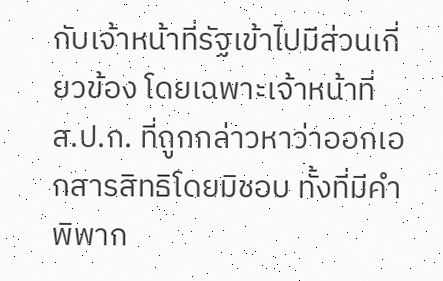กับเจ้าหน้าที่รัฐเข้าไปมีส่วนเกี่ยวข้อง โดยเฉพาะเจ้าหน้าที่ ส.ป.ก. ที่ถูกกล่าวหาว่าออกเอกสารสิทธิโดยมิชอบ ทั้งที่มีคำพิพาก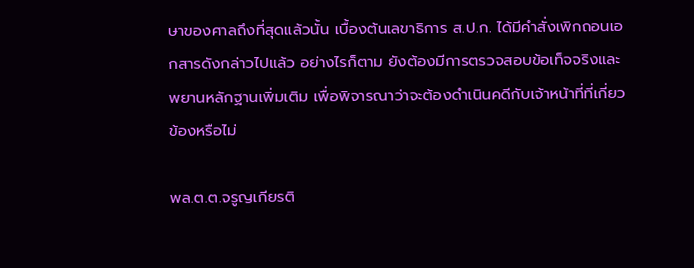ษาของศาลถึงที่สุดแล้วนั้น เบื้องต้นเลขาธิการ ส.ป.ก. ได้มีคำสั่งเพิกถอนเอกสารดังกล่าวไปแล้ว อย่างไรก็ตาม ยังต้องมีการตรวจสอบข้อเท็จจริงและพยานหลักฐานเพิ่มเติม เพื่อพิจารณาว่าจะต้องดำเนินคดีกับเจ้าหน้าที่ที่เกี่ยวข้องหรือไม่

พล.ต.ต.จรูญเกียรติ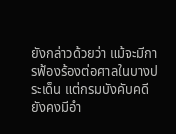ยังกล่าวด้วยว่า แม้จะมีการฟ้องร้องต่อศาลในบางประเด็น แต่กรมบังคับคดียังคงมีอำ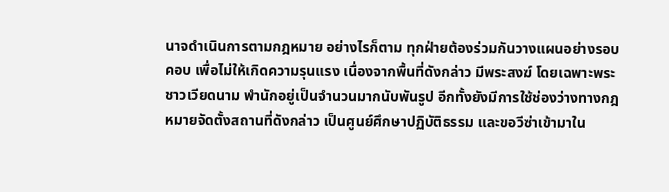นาจดำเนินการตามกฎหมาย อย่างไรก็ตาม ทุกฝ่ายต้องร่วมกันวางแผนอย่างรอบคอบ เพื่อไม่ให้เกิดความรุนแรง เนื่องจากพื้นที่ดังกล่าว มีพระสงฆ์ โดยเฉพาะพระชาวเวียดนาม พำนักอยู่เป็นจำนวนมากนับพันรูป อีกทั้งยังมีการใช้ช่องว่างทางกฎหมายจัดตั้งสถานที่ดังกล่าว เป็นศูนย์ศึกษาปฏิบัติธรรม และขอวีซ่าเข้ามาใน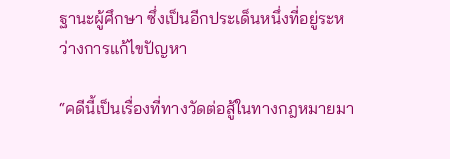ฐานะผู้ศึกษา ซึ่งเป็นอีกประเด็นหนึ่งที่อยู่ระหว่างการแก้ไขปัญหา

“คดีนี้เป็นเรื่องที่ทางวัดต่อสู้ในทางกฎหมายมา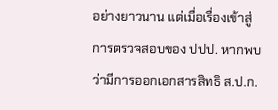อย่างยาวนาน แต่เมื่อเรื่องเข้าสู่การตรวจสอบของ ปปป. หากพบว่ามีการออกเอกสารสิทธิ ส.ป.ก.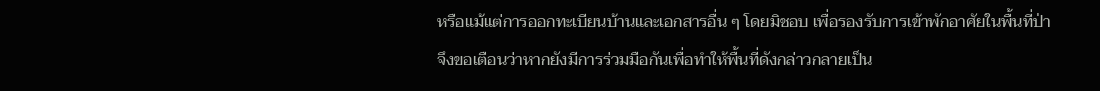หรือแม้แต่การออกทะเบียนบ้านและเอกสารอื่น ๆ โดยมิชอบ เพื่อรองรับการเข้าพักอาศัยในพื้นที่ป่า จึงขอเตือนว่าหากยังมีการร่วมมือกันเพื่อทำให้พื้นที่ดังกล่าวกลายเป็น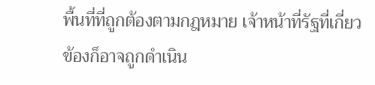พื้นที่ที่ถูกต้องตามกฎหมาย เจ้าหน้าที่รัฐที่เกี่ยวข้องก็อาจถูกดำเนิน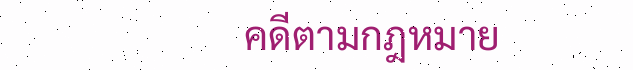คดีตามกฎหมาย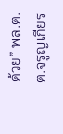ด้วย” พล.ต.ต.จรูญเกียร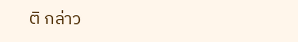ติ กล่าว